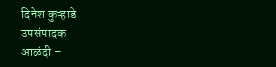दिनेश कुऱ्हाडे
उपसंपादक
आळंदी –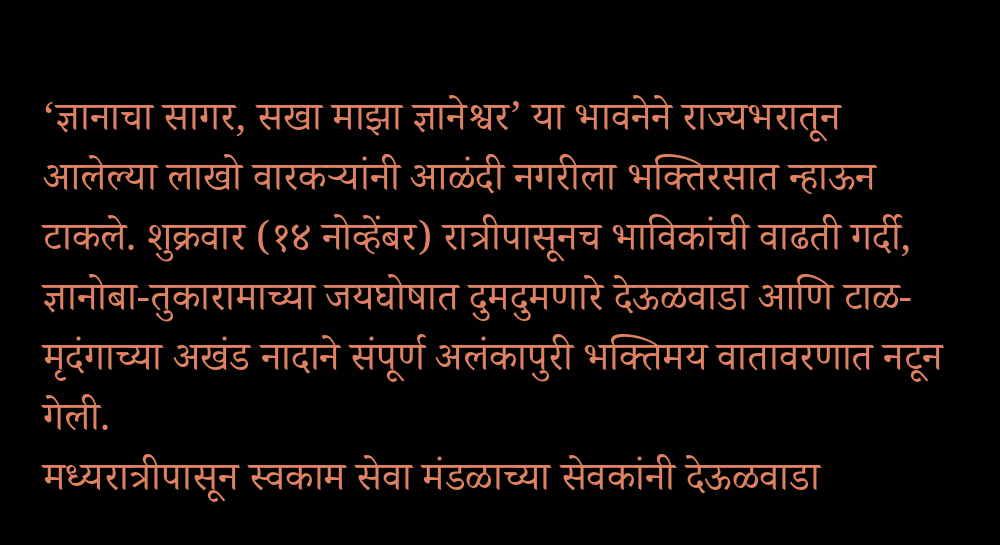‘ज्ञानाचा सागर, सखा माझा ज्ञानेश्वर’ या भावनेने राज्यभरातून आलेल्या लाखो वारकऱ्यांनी आळंदी नगरीला भक्तिरसात न्हाऊन टाकले. शुक्रवार (१४ नोव्हेंबर) रात्रीपासूनच भाविकांची वाढती गर्दी, ज्ञानोबा-तुकारामाच्या जयघोषात दुमदुमणारे देऊळवाडा आणि टाळ-मृदंगाच्या अखंड नादाने संपूर्ण अलंकापुरी भक्तिमय वातावरणात नटून गेली.
मध्यरात्रीपासून स्वकाम सेवा मंडळाच्या सेवकांनी देऊळवाडा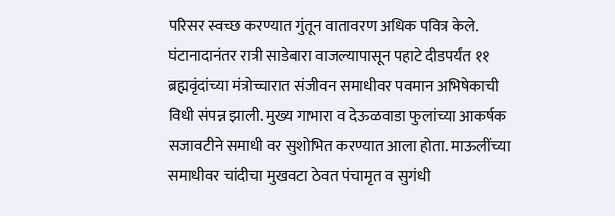परिसर स्वच्छ करण्यात गुंतून वातावरण अधिक पवित्र केले. घंटानादानंतर रात्री साडेबारा वाजल्यापासून पहाटे दीडपर्यंत ११ ब्रह्मवृंदांच्या मंत्रोच्चारात संजीवन समाधीवर पवमान अभिषेकाची विधी संपन्न झाली. मुख्य गाभारा व देऊळवाडा फुलांच्या आकर्षक सजावटीने समाधी वर सुशोभित करण्यात आला होता. माऊलींच्या समाधीवर चांदीचा मुखवटा ठेवत पंचामृत व सुगंधी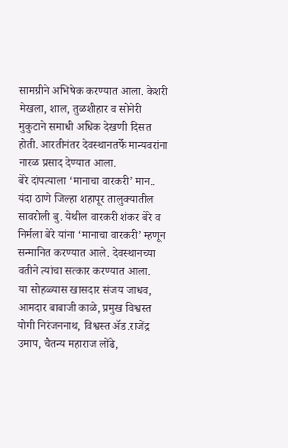सामग्रीने अभिषेक करण्यात आला. केशरी मेखला, शाल, तुळशीहार व सोनेरी मुकुटाने समाधी अधिक देखणी दिसत होती. आरतीनंतर देवस्थानतर्फे मान्यवरांना नारळ प्रसाद देण्यात आला.
बेरे दांपत्याला ‘मानाचा वारकरी’ मान..
यंदा ठाणे जिल्हा शहापूर तालुक्यातील सावरोली बु. येथील वारकरी शंकर बेरे व निर्मला बेरे यांना ‘मानाचा वारकरी’ म्हणून सन्मानित करण्यात आले. देवस्थानच्या वतीने त्यांचा सत्कार करण्यात आला.
या सोहळ्यास खासदार संजय जाधव, आमदार बाबाजी काळे, प्रमुख विश्वस्त योगी निरंजननाथ, विश्वस्त ॲड.राजेंद्र उमाप, चैतन्य महाराज लोंढे,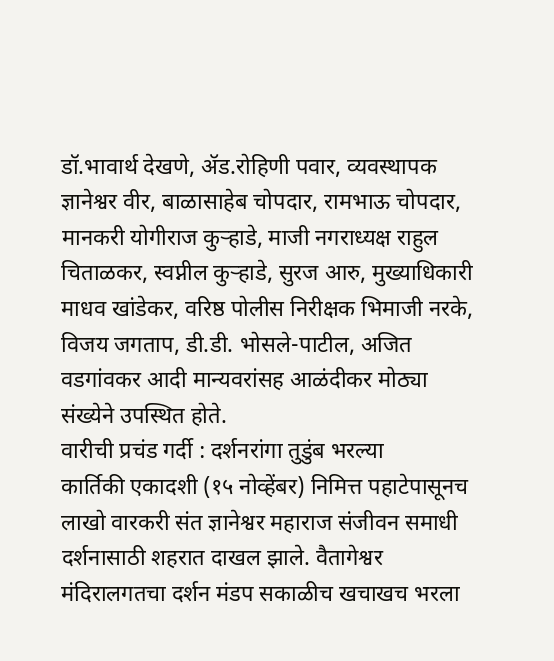डॉ.भावार्थ देखणे, ॲड.रोहिणी पवार, व्यवस्थापक ज्ञानेश्वर वीर, बाळासाहेब चोपदार, रामभाऊ चोपदार, मानकरी योगीराज कुऱ्हाडे, माजी नगराध्यक्ष राहुल चिताळकर, स्वप्नील कुऱ्हाडे, सुरज आरु, मुख्याधिकारी माधव खांडेकर, वरिष्ठ पोलीस निरीक्षक भिमाजी नरके, विजय जगताप, डी.डी. भोसले-पाटील, अजित वडगांवकर आदी मान्यवरांसह आळंदीकर मोठ्या संख्येने उपस्थित होते.
वारीची प्रचंड गर्दी : दर्शनरांगा तुडुंब भरल्या
कार्तिकी एकादशी (१५ नोव्हेंबर) निमित्त पहाटेपासूनच लाखो वारकरी संत ज्ञानेश्वर महाराज संजीवन समाधी दर्शनासाठी शहरात दाखल झाले. वैतागेश्वर मंदिरालगतचा दर्शन मंडप सकाळीच खचाखच भरला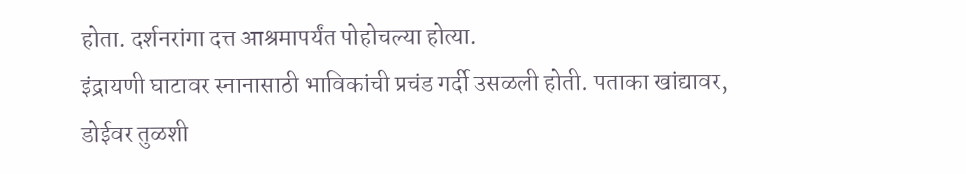होता. दर्शनरांगा दत्त आश्रमापर्यंत पोहोचल्या होत्या.
इंद्रायणी घाटावर स्नानासाठी भाविकांची प्रचंड गर्दी उसळली होती. पताका खांद्यावर, डोईवर तुळशी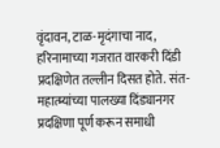वृंदावन, टाळ-मृदंगाचा नाद, हरिनामाच्या गजरात वारकरी दिंडी प्रदक्षिणेत तल्लीन दिसत होते. संत-महात्म्यांच्या पालख्या दिंड्यानगर प्रदक्षिणा पूर्ण करून समाधी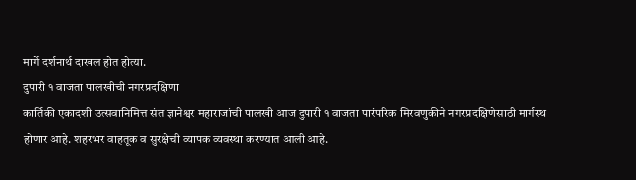मार्गे दर्शनार्थ दाखल होत होत्या.
दुपारी १ वाजता पालखीची नगरप्रदक्षिणा
कार्तिकी एकादशी उत्सवानिमित्त संत ज्ञानेश्वर महाराजांची पालखी आज दुपारी १ वाजता पारंपरिक मिरवणुकीने नगरप्रदक्षिणेसाठी मार्गस्थ होणार आहे. शहरभर वाहतूक व सुरक्षेची व्यापक व्यवस्था करण्यात आली आहे.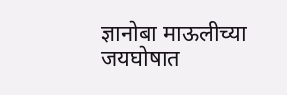ज्ञानोबा माऊलीच्या जयघोषात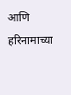आणि हरिनामाच्या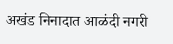अखंड निनादात आळंदी नगरी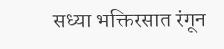सध्या भक्तिरसात रंगून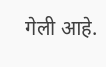गेली आहे.